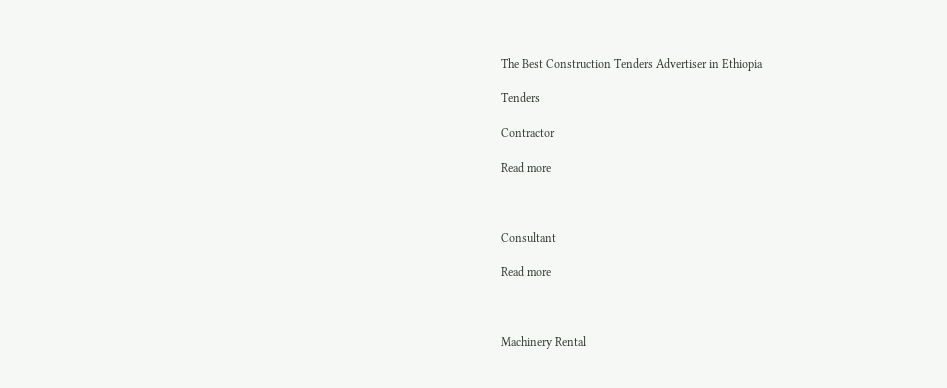The Best Construction Tenders Advertiser in Ethiopia

Tenders

Contractor

Read more



Consultant

Read more



Machinery Rental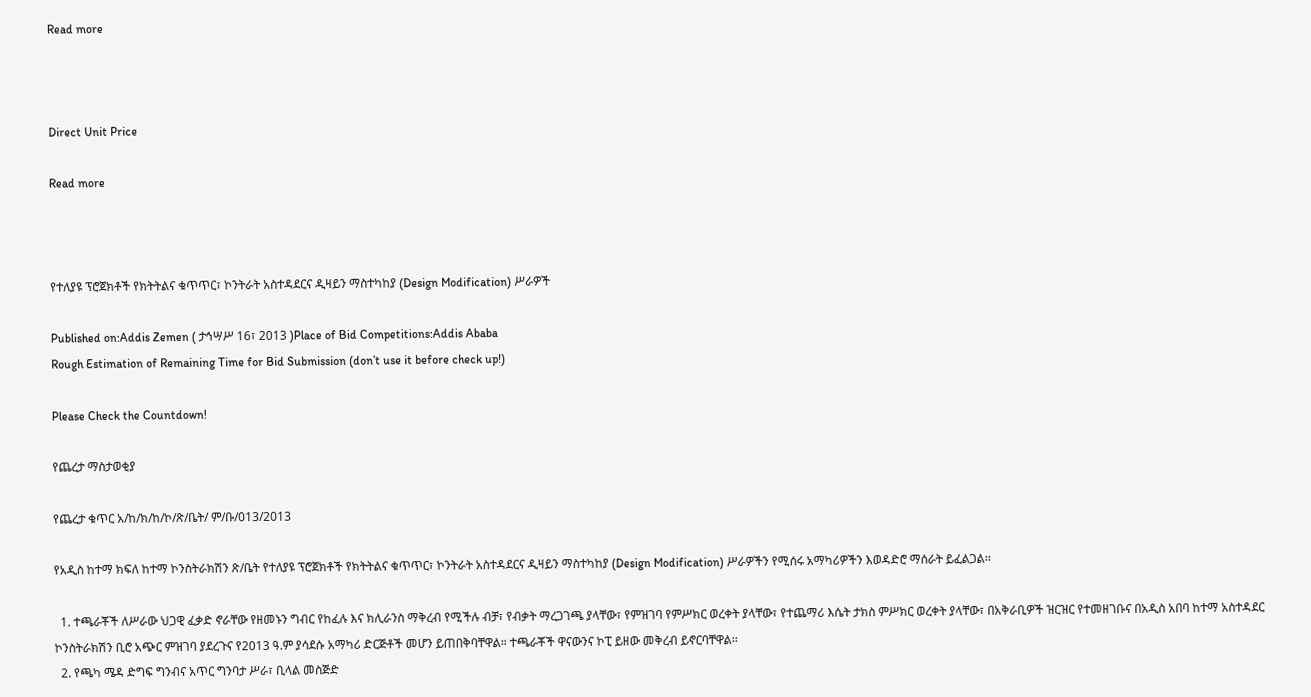Read more



Direct Unit Price

Read more



የተለያዩ ፕሮጀክቶች የክትትልና ቁጥጥር፣ ኮንትራት አስተዳደርና ዲዛይን ማስተካከያ (Design Modification) ሥራዎች

Published on:Addis Zemen ( ታኅሣሥ 16፣ 2013 )Place of Bid Competitions:Addis Ababa
Rough Estimation of Remaining Time for Bid Submission (don’t use it before check up!)

Please Check the Countdown!

የጨረታ ማስታወቂያ

የጨረታ ቁጥር አ/ከ/ክ/ከ/ኮ/ጽ/ቤት/ ም/ቡ/013/2013

የአዲስ ከተማ ክፍለ ከተማ ኮንስትራክሽን ጽ/ቤት የተለያዩ ፕሮጀክቶች የክትትልና ቁጥጥር፣ ኮንትራት አስተዳደርና ዲዛይን ማስተካከያ (Design Modification) ሥራዎችን የሚሰሩ አማካሪዎችን እወዳድሮ ማሰራት ይፈልጋል፡፡

  1. ተጫራቾች ለሥራው ህጋዊ ፈቃድ ኖራቸው የዘመኑን ግብር የከፈሉ እና ክሊራንስ ማቅረብ የሚችሉ ብቻ፣ የብቃት ማረጋገጫ ያላቸው፣ የምዝገባ የምሥክር ወረቀት ያላቸው፣ የተጨማሪ እሴት ታክስ ምሥክር ወረቀት ያላቸው፣ በአቅራቢዎች ዝርዝር የተመዘገቡና በአዲስ አበባ ከተማ አስተዳደር ኮንስትራክሽን ቢሮ አጭር ምዝገባ ያደረጉና የ2013 ዓ.ም ያሳደሱ አማካሪ ድርጅቶች መሆን ይጠበቅባቸዋል። ተጫራቾች ዋናውንና ኮፒ ይዘው መቅረብ ይኖርባቸዋል፡፡
  2. የጫካ ሜዳ ድግፍ ግንብና አጥር ግንባታ ሥራ፣ ቢላል መስጅድ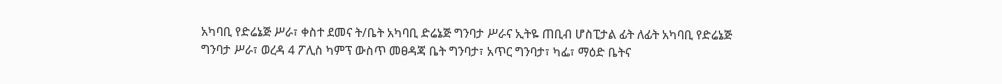አካባቢ የድሬኔጅ ሥራ፣ ቀስተ ደመና ት/ቤት አካባቢ ድሬኔጅ ግንባታ ሥራና ኢትዬ ጠቢብ ሆስፒታል ፊት ለፊት አካባቢ የድሬኔጅ ግንባታ ሥራ፣ ወረዳ 4 ፖሊስ ካምፕ ውስጥ መፀዳጃ ቤት ግንባታ፣ አጥር ግንባታ፣ ካፌ፣ ማዕድ ቤትና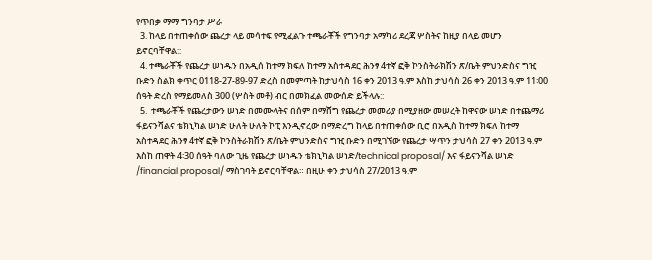የጥበቃ ማማ ግንባታ ሥራ
  3. ከላይ በተጠቀሰው ጨረታ ላይ መሳተፍ የሚፈልጉ ተጫራቾች የግንባታ አማካሪ ደረጃ ሦስትና ከዚያ በላይ መሆን ይኖርባቸዋል::
  4. ተጫራቾች የጨረታ ሠነዱን በአዲሰ ከተማ ክፍለ ከተማ አስተዳደር ሕንፃ 4ተኛ ፎቅ ኮንስትራክሽን ጽ/ቤት ምህንድስና ግዢ ቡድን ስልክ ቀጥር 0118-27-89-97 ድረስ በመምጣት ከታህሳስ 16 ቀን 2013 ዓ.ም እስከ ታህሳስ 26 ቀን 2013 ዓ.ም 11፡00 ሰዓት ድረስ የማይመለስ 300 (ሦስት መቶ) ብር በመክፈል መውሰድ ይችላሉ::
  5.  ተጫራቾች የጨረታውን ሠነድ በመሙላትና በሰም በማሸግ የጨረታ መመሪያ በሚያዘው መሠረት ከዋናው ሠነድ በተጨማሪ ፋይናንሻልና ቴክኒካል ሠነድ ሁለት ሁለት ኮፒ እንዲኖረው በማድረግ ከላይ በተጠቀሰው ቢሮ በአዲስ ከተማ ክፍለ ከተማ አስተዳደር ሕንፃ 4ተኛ ፎቅ ኮንስትራክሽን ጽ/ቤት ምህንድስና ግዢ ቡድን በሚገኘው የጨረታ ሣጥን ታህሳስ 27 ቀን 2013 ዓ.ም እስከ ጠዋት 4፡30 ሰዓት ባለው ጊዜ የጨረታ ሠነዱን ቴክኒካል ሠነድ/technical proposal/ እና ፋይናንሻል ሠነድ /financial proposal/ ማስገባት ይኖርባቸዋል። በዚሁ ቀን ታህሳስ 27/2013 ዓ.ም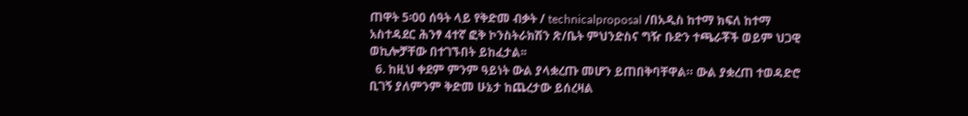ጠዋት 5፡00 ሰዓት ላይ የቅድመ ብቃት / technicalproposal /በአዲስ ከተማ ክፍለ ከተማ አስተዳደር ሕንፃ 4ተኛ ፎቅ ኮንስትራክሽን ጽ/ቤት ምህንድስና ግዥ ቡድን ተጫራቾች ወይም ህጋዊ ወኪሎቻቸው በተገኙበት ይከፈታል፡፡
  6. ከዚህ ቀደም ምንም ዓይነት ውል ያላቋረጡ መሆን ይጠበቅባቸዋል። ውል ያቋረጠ ተወዳድሮ ቢገኝ ያለምንም ቅድመ ሁኔታ ከጨረታው ይሰረዛል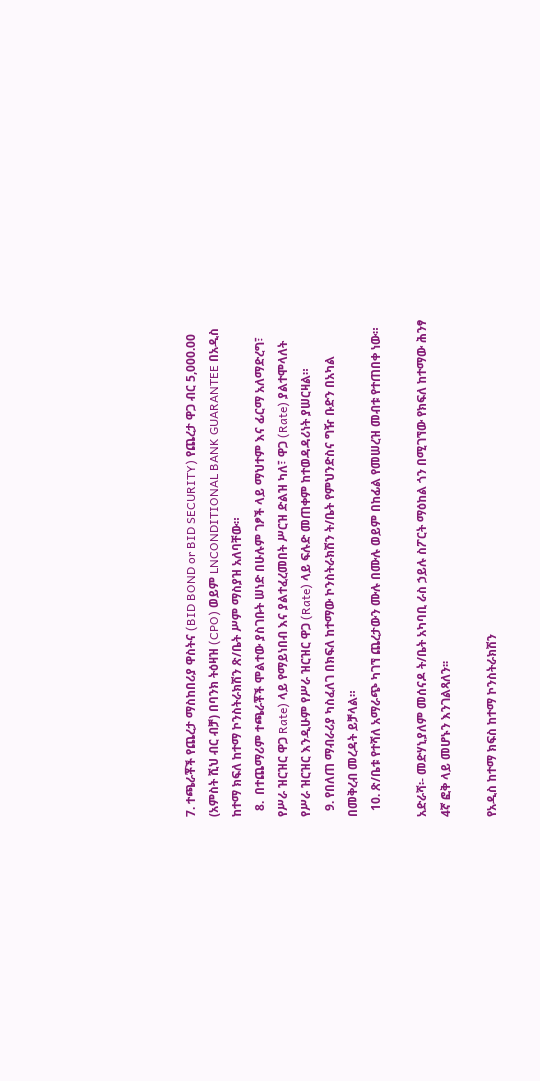7. ተጫራቾች የጨረታ ማስከበሪያ ዋስትና (BID BOND or BID SECURITY) የጨረታ ዋጋ ብር 5,000.00 (አምስት ሺህ ብር ብቻ) በባንክ ትዕዛዝ (CPO) ወይም LNCONDITIONAL BANK GUARANTEE በአዲስ ከተማ ክፍለ ከተማ ኮንስትራክሽን ጽ/ቤት ሥም ማስያዝ አለባቸው።
  8.  በተጨማሪም ተጫራቾች ሞልተው ያስገቡት ሠነድ በሁሉም ገፆች ላይ ማህተም እና ፊርማ አለማድረግ፣ የሥራ ዝርዝር ዋጋ Rate) ላይ የማይነበብ እና ያልተፈረመበት ሥርዝ ድልዝ ካለ፣ ዋጋ (Rate) ያልተሞላለት የሥራ ዝርዝር እንዲሁም የሥራ ዝርዝር ዋጋ (Rate) ላይ ፍሉድ መጠቀም ከተወዳዳሪነት ያሠርዛል።
  9. የበለጠ ማብራሪያ ካስፈለገ በክፍለ ከተማው ኮንስትራክሽን ት/ቤት የምህንድስና ግዥ ቡድን በአካል በመቅረብ መረዳት ይቻላል።
  10. ጽ/ቤቱ የተሻለ አማራጭ ካገኘ ጨረታውን ሙሉ በሙሉ ወይም በከፊል የመሠረዝ መብቱ የተጠበቀ ነው።

አድራሻ፡- መድሃኒያለም መሰናዶ ት/ቤት አካባቢ ራስ ኃይሉ ስፖርት ማዕከል ጎን በሚገኘው የክፍለ ከተማው ሕንፃ 4ኛ ፎቅ ላይ መሆኑን እንገልጻለን፡፡

የአዲስ ከተማ ክፍስ ከተማ ኮንስትራክሽን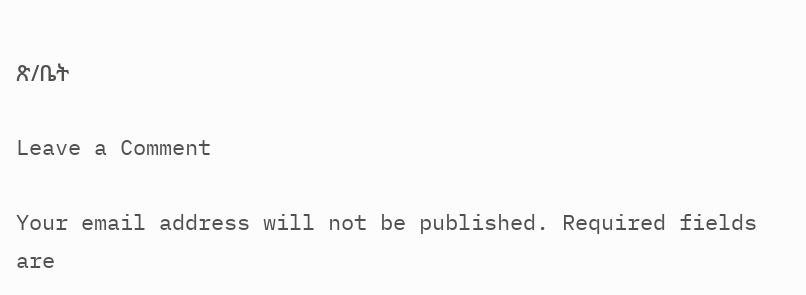ጽ/ቤት

Leave a Comment

Your email address will not be published. Required fields are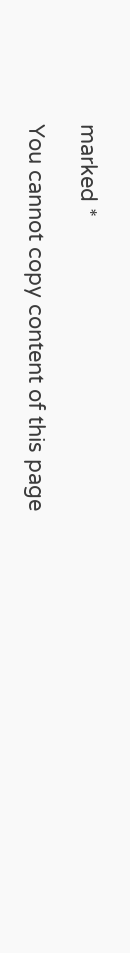marked *

You cannot copy content of this page